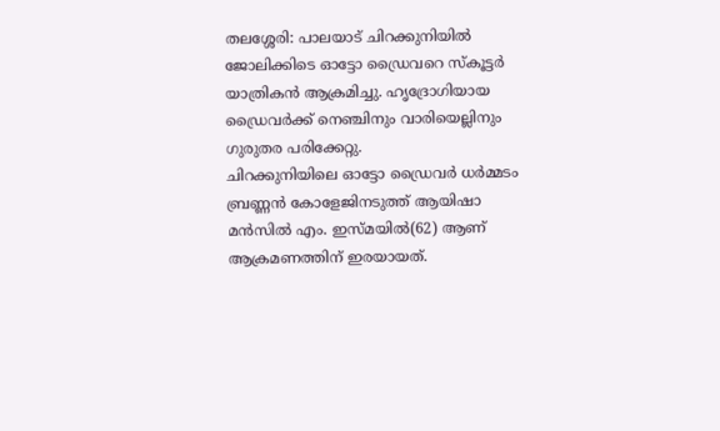തലശ്ശേരി: പാലയാട് ചിറക്കുനിയിൽ ജോലിക്കിടെ ഓട്ടോ ഡ്രൈവറെ സ്കൂട്ടർ യാത്രികൻ ആക്രമിച്ചു. ഹൃദ്രോഗിയായ ഡ്രൈവർക്ക് നെഞ്ചിനും വാരിയെല്ലിനും ഗുരുതര പരിക്കേറ്റു.
ചിറക്കുനിയിലെ ഓട്ടോ ഡ്രൈവർ ധർമ്മടം ബ്രണ്ണൻ കോളേജിനടുത്ത് ആയിഷാ മൻസിൽ എം. ഇസ്മയിൽ(62) ആണ് ആക്രമണത്തിന് ഇരയായത്.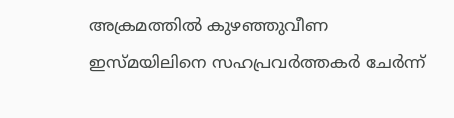അക്രമത്തിൽ കുഴഞ്ഞുവീണ ഇസ്മയിലിനെ സഹപ്രവർത്തകർ ചേർന്ന്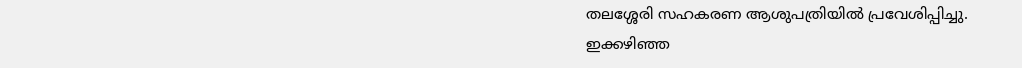തലശ്ശേരി സഹകരണ ആശുപത്രിയിൽ പ്രവേശിപ്പിച്ചു.
ഇക്കഴിഞ്ഞ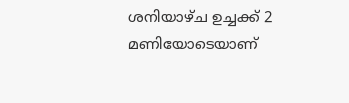ശനിയാഴ്ച ഉച്ചക്ക് 2 മണിയോടെയാണ്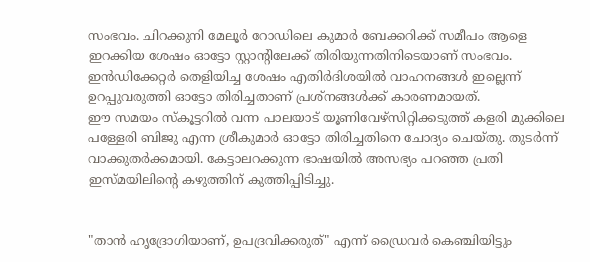സംഭവം. ചിറക്കുനി മേലൂർ റോഡിലെ കുമാർ ബേക്കറിക്ക് സമീപം ആളെ ഇറക്കിയ ശേഷം ഓട്ടോ സ്റ്റാന്റിലേക്ക് തിരിയുന്നതിനിടെയാണ് സംഭവം. ഇൻഡിക്കേറ്റർ തെളിയിച്ച ശേഷം എതിർദിശയിൽ വാഹനങ്ങൾ ഇല്ലെന്ന് ഉറപ്പുവരുത്തി ഓട്ടോ തിരിച്ചതാണ് പ്രശ്നങ്ങൾക്ക് കാരണമായത്.
ഈ സമയം സ്കൂട്ടറിൽ വന്ന പാലയാട് യൂണിവേഴ്സിറ്റിക്കടുത്ത് കളരി മുക്കിലെ പള്ളേരി ബിജു എന്ന ശ്രീകുമാർ ഓട്ടോ തിരിച്ചതിനെ ചോദ്യം ചെയ്തു. തുടർന്ന് വാക്കുതർക്കമായി. കേട്ടാലറക്കുന്ന ഭാഷയിൽ അസഭ്യം പറഞ്ഞ പ്രതി ഇസ്മയിലിന്റെ കഴുത്തിന് കുത്തിപ്പിടിച്ചു.


"താൻ ഹൃദ്രോഗിയാണ്, ഉപദ്രവിക്കരുത്" എന്ന് ഡ്രൈവർ കെഞ്ചിയിട്ടും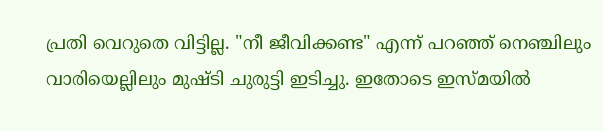പ്രതി വെറുതെ വിട്ടില്ല. "നീ ജീവിക്കണ്ട" എന്ന് പറഞ്ഞ് നെഞ്ചിലും വാരിയെല്ലിലും മുഷ്ടി ചുരുട്ടി ഇടിച്ചു. ഇതോടെ ഇസ്മയിൽ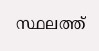സ്ഥലത്ത്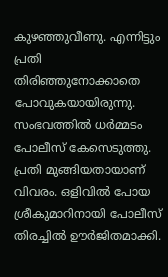കുഴഞ്ഞുവീണു. എന്നിട്ടും പ്രതി തിരിഞ്ഞുനോക്കാതെ പോവുകയായിരുന്നു.
സംഭവത്തിൽ ധർമ്മടം പോലീസ് കേസെടുത്തു. പ്രതി മുങ്ങിയതായാണ് വിവരം. ഒളിവിൽ പോയ ശ്രീകുമാറിനായി പോലീസ് തിരച്ചിൽ ഊർജിതമാക്കി.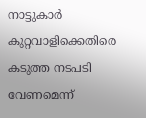നാട്ടുകാർ കുറ്റവാളിക്കെതിരെ കടുത്ത നടപടി വേണമെന്ന്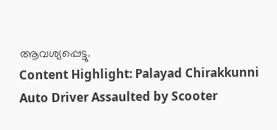ആവശ്യപ്പെട്ടു.
Content Highlight: Palayad Chirakkunni Auto Driver Assaulted by Scooter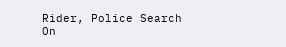Rider, Police Search On